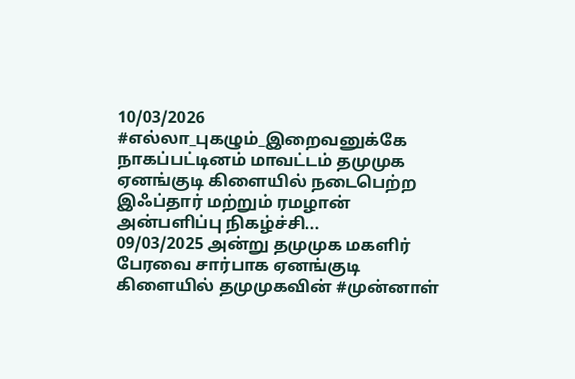10/03/2026
#எல்லா_புகழும்_இறைவனுக்கே
நாகப்பட்டினம் மாவட்டம் தமுமுக ஏனங்குடி கிளையில் நடைபெற்ற இஃப்தார் மற்றும் ரமழான் அன்பளிப்பு நிகழ்ச்சி...
09/03/2025 அன்று தமுமுக மகளிர் பேரவை சார்பாக ஏனங்குடி கிளையில் தமுமுகவின் #முன்னாள்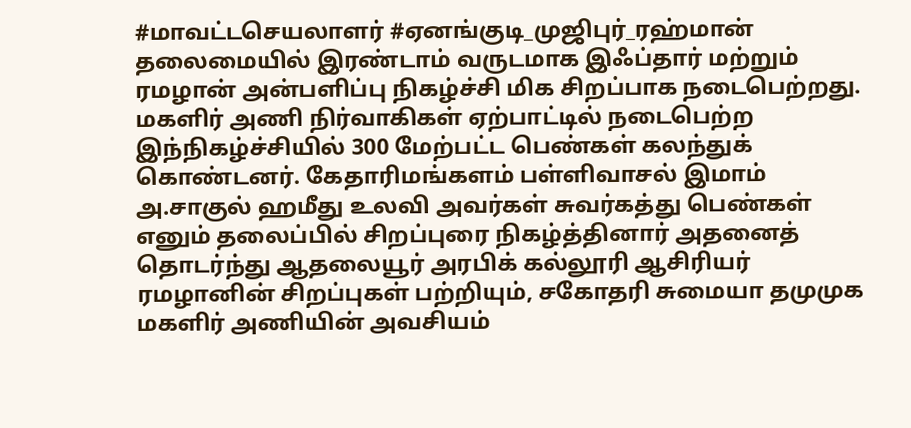#மாவட்டசெயலாளர் #ஏனங்குடி_முஜிபுர்_ரஹ்மான் தலைமையில் இரண்டாம் வருடமாக இஃப்தார் மற்றும் ரமழான் அன்பளிப்பு நிகழ்ச்சி மிக சிறப்பாக நடைபெற்றது.
மகளிர் அணி நிர்வாகிகள் ஏற்பாட்டில் நடைபெற்ற
இந்நிகழ்ச்சியில் 300 மேற்பட்ட பெண்கள் கலந்துக் கொண்டனர். கேதாரிமங்களம் பள்ளிவாசல் இமாம் அ.சாகுல் ஹமீது உலவி அவர்கள் சுவர்கத்து பெண்கள் எனும் தலைப்பில் சிறப்புரை நிகழ்த்தினார் அதனைத் தொடர்ந்து ஆதலையூர் அரபிக் கல்லூரி ஆசிரியர் ரமழானின் சிறப்புகள் பற்றியும், சகோதரி சுமையா தமுமுக மகளிர் அணியின் அவசியம்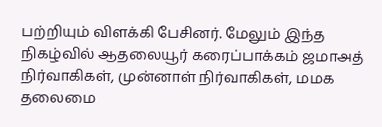பற்றியும் விளக்கி பேசினர். மேலும் இந்த நிகழ்வில் ஆதலையூர் கரைப்பாக்கம் ஜமாஅத் நிர்வாகிகள், முன்னாள் நிர்வாகிகள், மமக தலைமை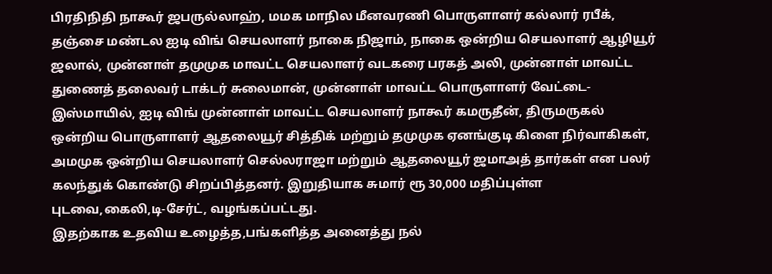பிரதிநிதி நாகூர் ஜபருல்லாஹ், மமக மாநில மீனவரணி பொருளாளர் கல்லார் ரபீக், தஞ்சை மண்டல ஐடி விங் செயலாளர் நாகை நிஜாம், நாகை ஒன்றிய செயலாளர் ஆழியூர் ஜலால், முன்னாள் தமுமுக மாவட்ட செயலாளர் வடகரை பரகத் அலி, முன்னாள் மாவட்ட துணைத் தலைவர் டாக்டர் சுலைமான், முன்னாள் மாவட்ட பொருளாளர் வேட்டை-இஸ்மாயில், ஐடி விங் முன்னாள் மாவட்ட செயலாளர் நாகூர் கமருதீன், திருமருகல் ஒன்றிய பொருளாளர் ஆதலையூர் சித்திக் மற்றும் தமுமுக ஏனங்குடி கிளை நிர்வாகிகள், அமமுக ஒன்றிய செயலாளர் செல்லராஜா மற்றும் ஆதலையூர் ஜமாஅத் தார்கள் என பலர் கலந்துக் கொண்டு சிறப்பித்தனர். இறுதியாக சுமார் ரூ 30,000 மதிப்புள்ள புடவை,கைலி,டி-சேர்ட், வழங்கப்பட்டது.
இதற்காக உதவிய உழைத்த,பங்களித்த அனைத்து நல்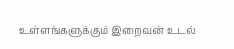உள்ளங்களுக்கும் இறைவன் உடல்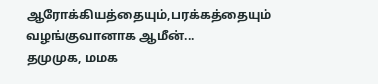ஆரோக்கியத்தையும்,பரக்கத்தையும் வழங்குவானாக ஆமீன்...
தமுமுக, மமக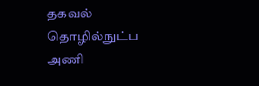தகவல் தொழில்நுட்ப அணி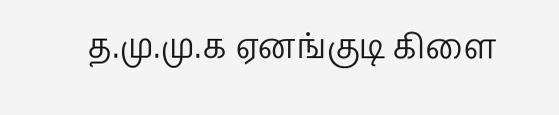த.மு.மு.க ஏனங்குடி கிளை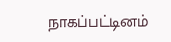நாகப்பட்டினம்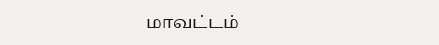மாவட்டம்